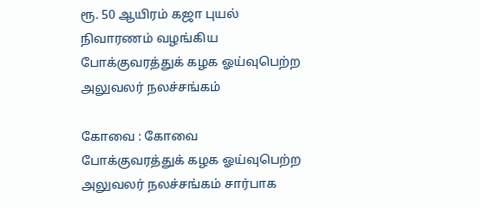ரூ. 50 ஆயிரம் கஜா புயல் நிவாரணம் வழங்கிய போக்குவரத்துக் கழக ஓய்வுபெற்ற அலுவலர் நலச்சங்கம்

கோவை : கோவை போக்குவரத்துக் கழக ஓய்வுபெற்ற அலுவலர் நலச்சங்கம் சார்பாக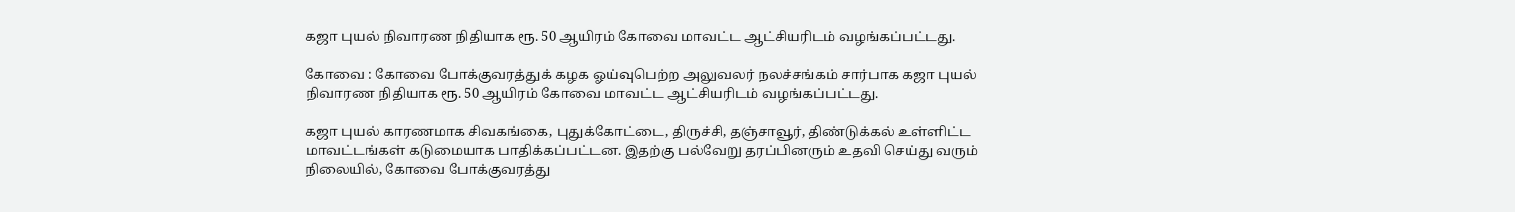கஜா புயல் நிவாரண நிதியாக ரூ. 50 ஆயிரம் கோவை மாவட்ட ஆட்சியரிடம் வழங்கப்பட்டது.

கோவை : கோவை போக்குவரத்துக் கழக ஓய்வுபெற்ற அலுவலர் நலச்சங்கம் சார்பாக கஜா புயல் நிவாரண நிதியாக ரூ. 50 ஆயிரம் கோவை மாவட்ட ஆட்சியரிடம் வழங்கப்பட்டது.

கஜா புயல் காரணமாக சிவகங்கை, புதுக்கோட்டை, திருச்சி, தஞ்சாவூர், திண்டுக்கல் உள்ளிட்ட மாவட்டங்கள் கடுமையாக பாதிக்கப்பட்டன. இதற்கு பல்வேறு தரப்பினரும் உதவி செய்து வரும் நிலையில், கோவை போக்குவரத்து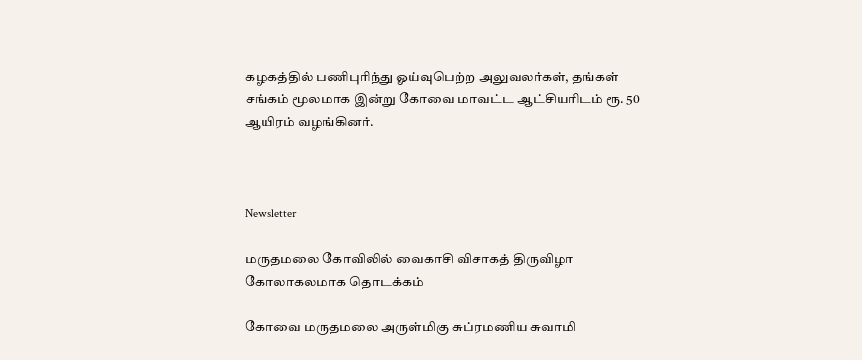கழகத்தில் பணிபுரிந்து ஓய்வுபெற்ற அலுவலர்கள், தங்கள் சங்கம் மூலமாக இன்று கோவை மாவட்ட ஆட்சியரிடம் ரூ. 50 ஆயிரம் வழங்கினர்.



Newsletter

மருதமலை கோவிலில் வைகாசி விசாகத் திருவிழா கோலாகலமாக தொடக்கம்

கோவை மருதமலை அருள்மிகு சுப்ரமணிய சுவாமி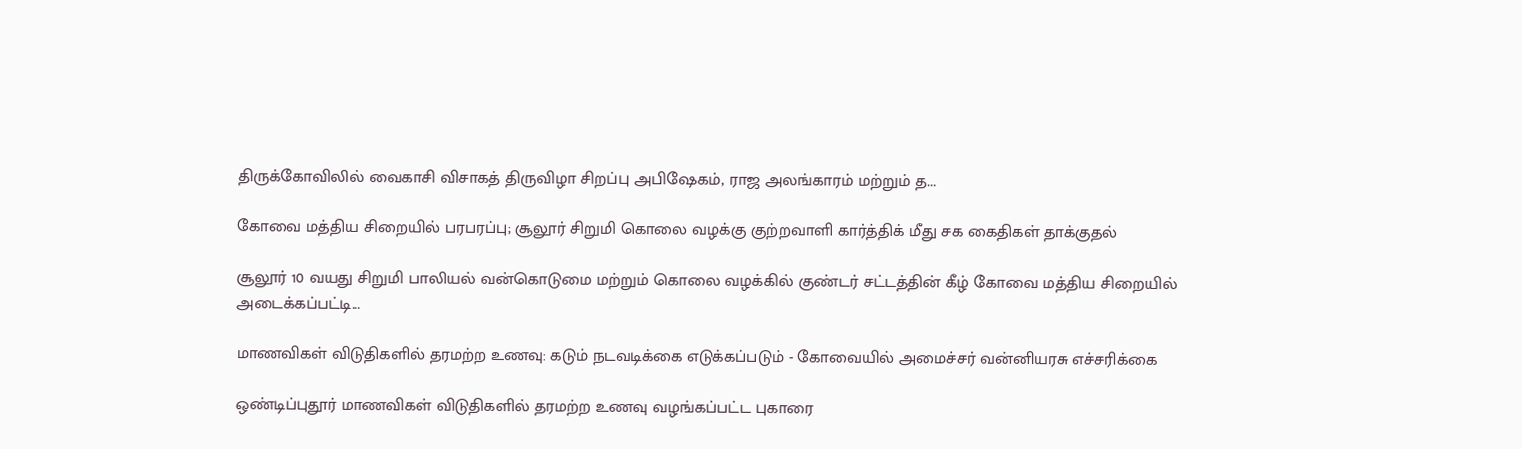திருக்கோவிலில் வைகாசி விசாகத் திருவிழா சிறப்பு அபிஷேகம், ராஜ அலங்காரம் மற்றும் த...

கோவை மத்திய சிறையில் பரபரப்பு; சூலூர் சிறுமி கொலை வழக்கு குற்றவாளி கார்த்திக் மீது சக கைதிகள் தாக்குதல்

சூலூர் 10 வயது சிறுமி பாலியல் வன்கொடுமை மற்றும் கொலை வழக்கில் குண்டர் சட்டத்தின் கீழ் கோவை மத்திய சிறையில் அடைக்கப்பட்டி...

மாணவிகள் விடுதிகளில் தரமற்ற உணவு: கடும் நடவடிக்கை எடுக்கப்படும் - கோவையில் அமைச்சர் வன்னியரசு எச்சரிக்கை

ஒண்டிப்புதூர் மாணவிகள் விடுதிகளில் தரமற்ற உணவு வழங்கப்பட்ட புகாரை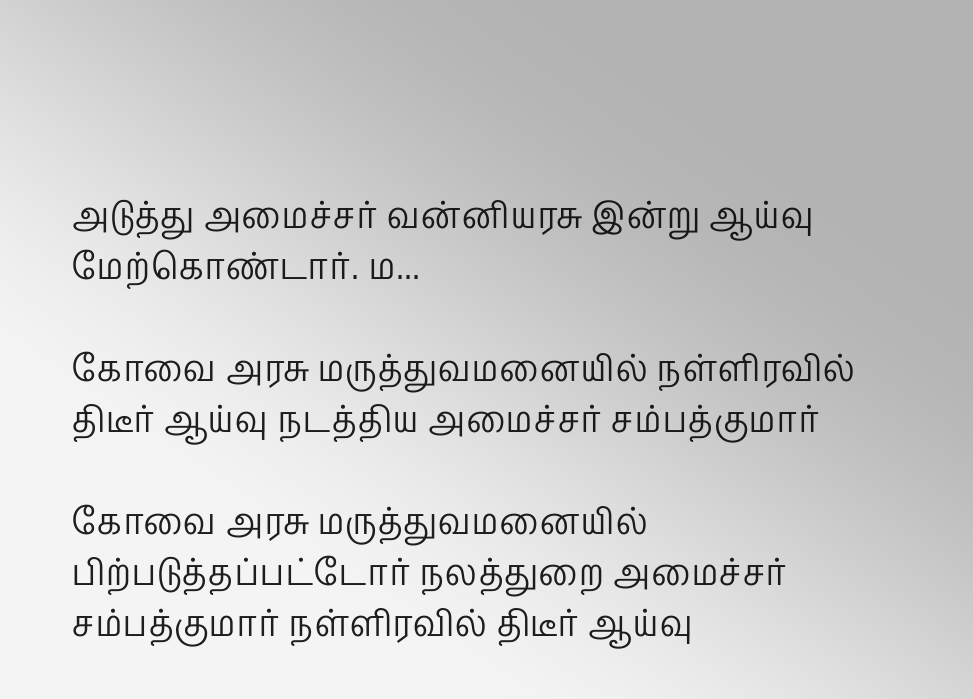அடுத்து அமைச்சர் வன்னியரசு இன்று ஆய்வு மேற்கொண்டார். ம...

கோவை அரசு மருத்துவமனையில் நள்ளிரவில் திடீர் ஆய்வு நடத்திய அமைச்சர் சம்பத்குமார்

கோவை அரசு மருத்துவமனையில் பிற்படுத்தப்பட்டோர் நலத்துறை அமைச்சர் சம்பத்குமார் நள்ளிரவில் திடீர் ஆய்வு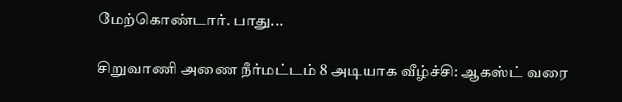மேற்கொண்டார். பாது...

சிறுவாணி அணை நீர்மட்டம் 8 அடியாக வீழ்ச்சி: ஆகஸ்ட் வரை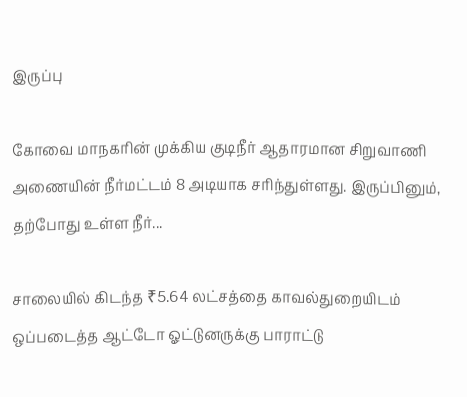இருப்பு

கோவை மாநகரின் முக்கிய குடிநீர் ஆதாரமான சிறுவாணி அணையின் நீர்மட்டம் 8 அடியாக சரிந்துள்ளது. இருப்பினும், தற்போது உள்ள நீர்...

சாலையில் கிடந்த ₹5.64 லட்சத்தை காவல்துறையிடம் ஒப்படைத்த ஆட்டோ ஓட்டுனருக்கு பாராட்டு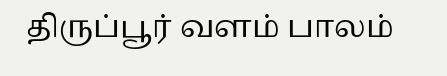திருப்பூர் வளம் பாலம்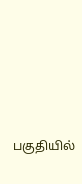பகுதியில்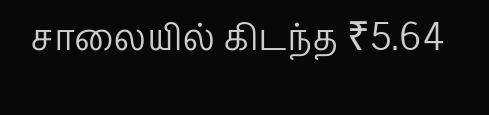சாலையில் கிடந்த ₹5.64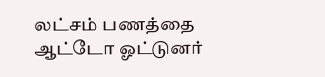லட்சம் பணத்தை ஆட்டோ ஓட்டுனர்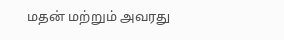மதன் மற்றும் அவரது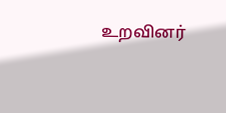உறவினர்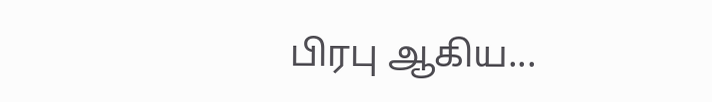பிரபு ஆகிய...